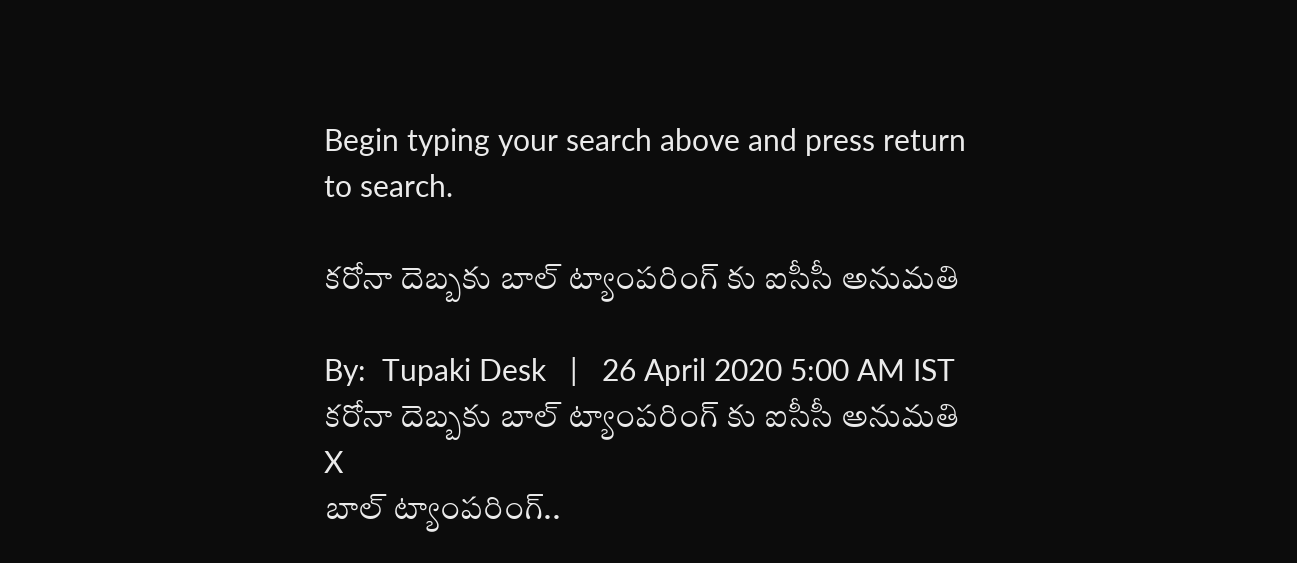Begin typing your search above and press return to search.

కరోనా దెబ్బకు బాల్ ట్యాంపరింగ్ కు ఐసీసీ అనుమతి

By:  Tupaki Desk   |   26 April 2020 5:00 AM IST
కరోనా దెబ్బకు బాల్ ట్యాంపరింగ్ కు ఐసీసీ అనుమతి
X
బాల్ ట్యాంపరింగ్..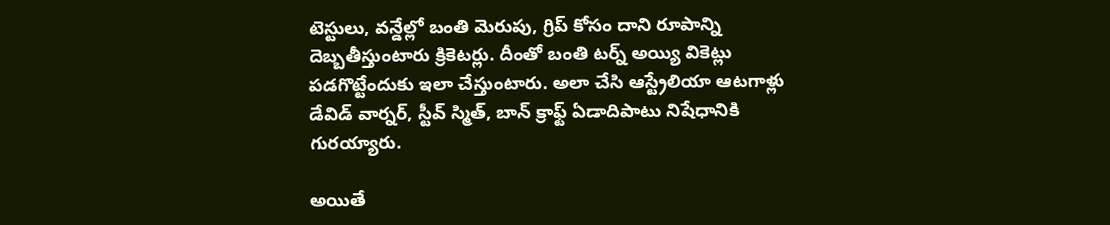టెస్టులు, వన్డేల్లో బంతి మెరుపు, గ్రిప్ కోసం దాని రూపాన్ని దెబ్బతీస్తుంటారు క్రికెటర్లు. దీంతో బంతి టర్న్ అయ్యి వికెట్లు పడగొట్టేందుకు ఇలా చేస్తుంటారు. అలా చేసి ఆస్ట్రేలియా ఆటగాళ్లు డేవిడ్ వార్నర్, స్టీవ్ స్మిత్, బాన్ క్రాఫ్ట్ ఏడాదిపాటు నిషేధానికి గురయ్యారు.

అయితే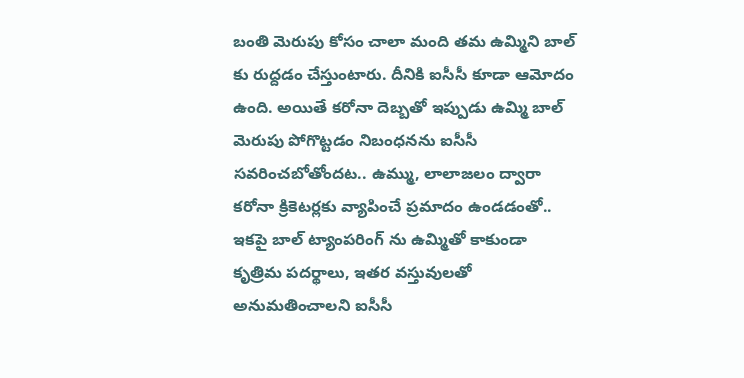బంతి మెరుపు కోసం చాలా మంది తమ ఉమ్మిని బాల్ కు రుద్దడం చేస్తుంటారు. దీనికి ఐసీసీ కూడా ఆమోదం ఉంది. అయితే కరోనా దెబ్బతో ఇప్పుడు ఉమ్మి బాల్ మెరుపు పోగొట్టడం నిబంధనను ఐసీసీ సవరించబోతోందట.. ఉమ్ము, లాలాజలం ద్వారా కరోనా క్రికెటర్లకు వ్యాపించే ప్రమాదం ఉండడంతో.. ఇకపై బాల్ ట్యాంపరింగ్ ను ఉమ్మితో కాకుండా కృత్రిమ పదర్థాలు, ఇతర వస్తువులతో అనుమతించాలని ఐసీసీ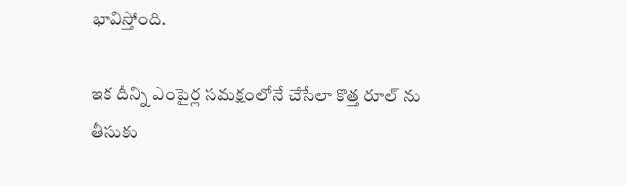భావిస్తోంది.

ఇక దీన్ని ఎంపైర్ల సమక్షంలోనే చేసేలా కొత్త రూల్ ను తీసుకు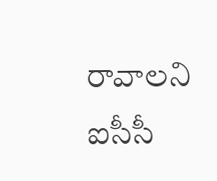రావాలని ఐసీసీ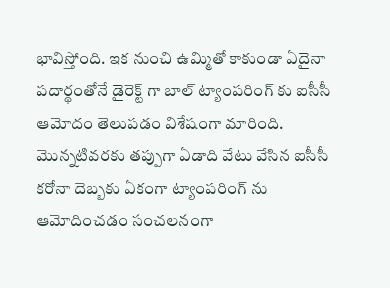భావిస్తోంది. ఇక నుంచి ఉమ్మితో కాకుండా ఏదైనా పదార్థంతోనే డైరెక్ట్ గా బాల్ ట్యాంపరింగ్ కు ఐసీసీ ఆమోదం తెలుపడం విశేషంగా మారింది. మొన్నటివరకు తప్పుగా ఏడాది వేటు వేసిన ఐసీసీ కరోనా దెబ్బకు ఏకంగా ట్యాంపరింగ్ ను ఆమోదించడం సంచలనంగా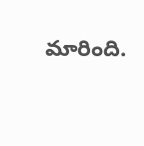మారింది.